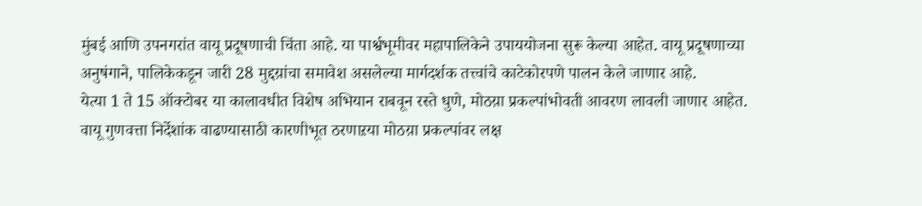मुंबई आणि उपनगरांत वायू प्रदूषणाची चिंता आहे. या पार्श्वभूमीवर महापालिकेने उपाययोजना सुरू केल्या आहेत. वायू प्रदूषणाच्या अनुषंगाने, पालिकेकडून जारी 28 मुद्दय़ांचा समावेश असलेल्या मार्गदर्शक तत्त्वांचे काटेकोरपणे पालन केले जाणार आहे.
येत्या 1 ते 15 ऑक्टोबर या कालावधीत विशेष अभियान राबवून रस्ते धुणे, मोठय़ा प्रकल्पांभोवती आवरण लावली जाणार आहेत. वायू गुणवत्ता निर्देशांक वाढण्यासाठी कारणीभूत ठरणाऱया मोठय़ा प्रकल्पांवर लक्ष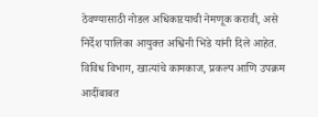ठेवण्यासाठी नोडल अधिकाऱयाची नेमणूक करावी, असे निर्देश पालिका आयुक्त अश्विनी भिडे यांनी दिले आहेत. विविध विभाग, खात्यांचे कामकाज, प्रकल्प आणि उपक्रम आदींबाबत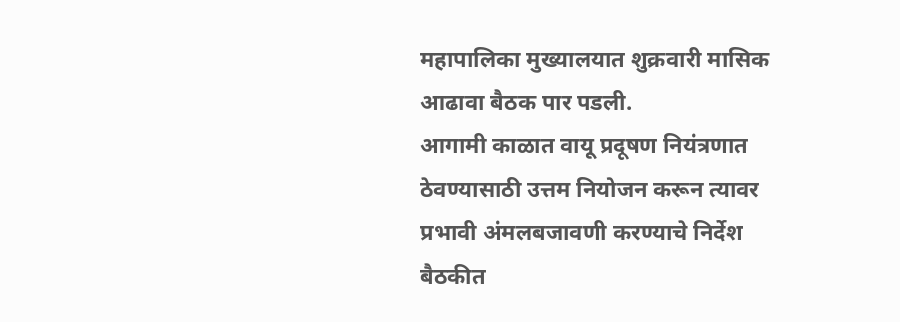महापालिका मुख्यालयात शुक्रवारी मासिक आढावा बैठक पार पडली.
आगामी काळात वायू प्रदूषण नियंत्रणात ठेवण्यासाठी उत्तम नियोजन करून त्यावर प्रभावी अंमलबजावणी करण्याचे निर्देश बैठकीत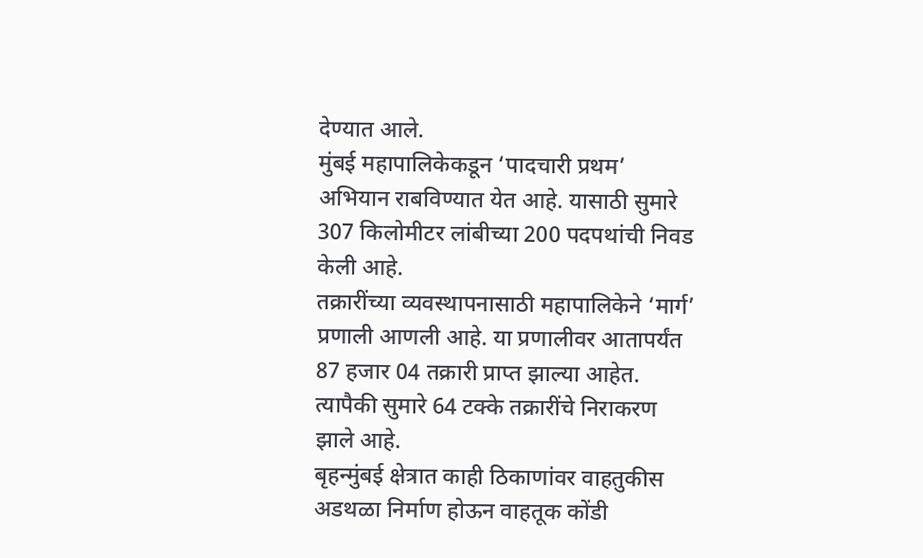देण्यात आले.
मुंबई महापालिकेकडून ‘पादचारी प्रथम’ अभियान राबविण्यात येत आहे. यासाठी सुमारे 307 किलोमीटर लांबीच्या 200 पदपथांची निवड केली आहे.
तक्रारींच्या व्यवस्थापनासाठी महापालिकेने ‘मार्ग’ प्रणाली आणली आहे. या प्रणालीवर आतापर्यंत 87 हजार 04 तक्रारी प्राप्त झाल्या आहेत. त्यापैकी सुमारे 64 टक्के तक्रारींचे निराकरण झाले आहे.
बृहन्मुंबई क्षेत्रात काही ठिकाणांवर वाहतुकीस अडथळा निर्माण होऊन वाहतूक कोंडी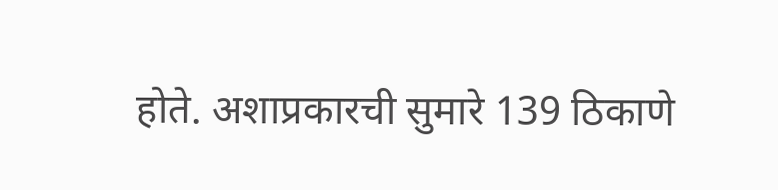होते. अशाप्रकारची सुमारे 139 ठिकाणे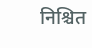निश्चित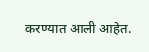करण्यात आली आहेत.